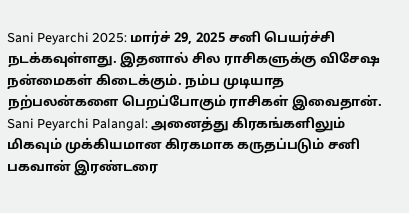Sani Peyarchi 2025: மார்ச் 29, 2025 சனி பெயர்ச்சி நடக்கவுள்ளது. இதனால் சில ராசிகளுக்கு விசேஷ நன்மைகள் கிடைக்கும். நம்ப முடியாத நற்பலன்களை பெறப்போகும் ராசிகள் இவைதான்.
Sani Peyarchi Palangal: அனைத்து கிரகங்களிலும் மிகவும் முக்கியமான கிரகமாக கருதப்படும் சனி பகவான் இரண்டரை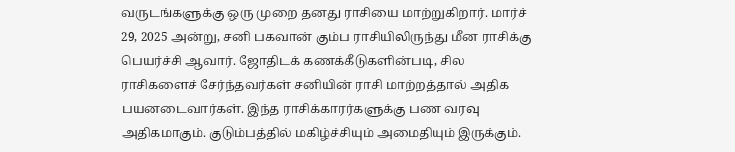வருடங்களுக்கு ஒரு முறை தனது ராசியை மாற்றுகிறார். மார்ச் 29, 2025 அன்று, சனி பகவான் கும்ப ராசியிலிருந்து மீன ராசிக்கு பெயர்ச்சி ஆவார். ஜோதிடக் கணக்கீடுகளின்படி, சில ராசிகளைச் சேர்ந்தவர்கள் சனியின் ராசி மாற்றத்தால் அதிக பயனடைவார்கள். இந்த ராசிக்காரர்களுக்கு பண வரவு அதிகமாகும். குடும்பத்தில் மகிழ்ச்சியும் அமைதியும் இருக்கும்.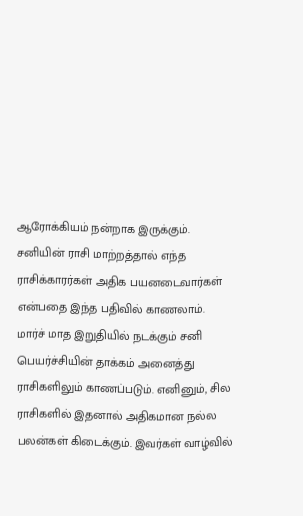ஆரோக்கியம் நன்றாக இருக்கும். சனியின் ராசி மாற்றத்தால் எந்த ராசிக்காரர்கள் அதிக பயனடைவார்கள் என்பதை இந்த பதிவில் காணலாம்.
மார்ச் மாத இறுதியில் நடக்கும் சனி பெயர்ச்சியின் தாக்கம் அனைத்து ராசிகளிலும் காணப்படும். எனினும், சில ராசிகளில் இதனால் அதிகமான நல்ல பலன்கள் கிடைக்கும். இவர்கள் வாழ்வில்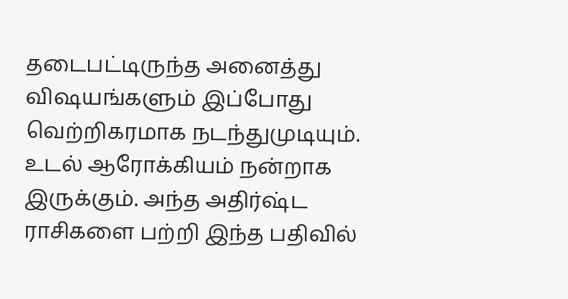தடைபட்டிருந்த அனைத்து விஷயங்களும் இப்போது வெற்றிகரமாக நடந்துமுடியும். உடல் ஆரோக்கியம் நன்றாக இருக்கும். அந்த அதிர்ஷ்ட ராசிகளை பற்றி இந்த பதிவில்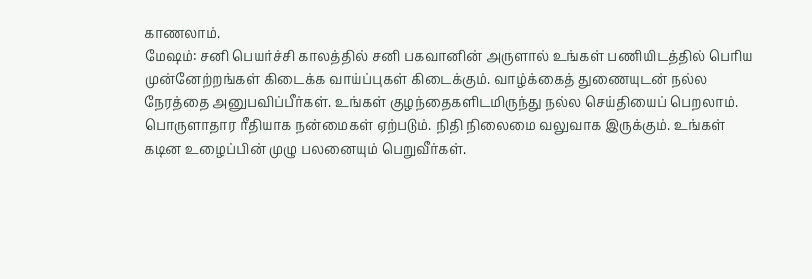காணலாம்.
மேஷம்: சனி பெயர்ச்சி காலத்தில் சனி பகவானின் அருளால் உங்கள் பணியிடத்தில் பெரிய முன்னேற்றங்கள் கிடைக்க வாய்ப்புகள் கிடைக்கும். வாழ்க்கைத் துணையுடன் நல்ல நேரத்தை அனுபவிப்பீர்கள். உங்கள் குழந்தைகளிடமிருந்து நல்ல செய்தியைப் பெறலாம். பொருளாதார ரீதியாக நன்மைகள் ஏற்படும். நிதி நிலைமை வலுவாக இருக்கும். உங்கள் கடின உழைப்பின் முழு பலனையும் பெறுவீர்கள்.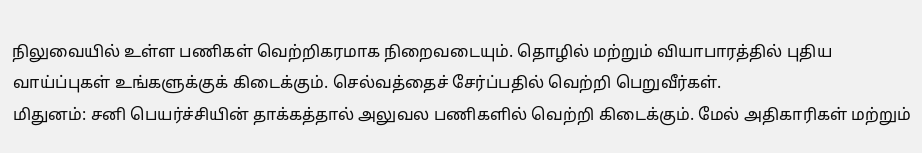நிலுவையில் உள்ள பணிகள் வெற்றிகரமாக நிறைவடையும். தொழில் மற்றும் வியாபாரத்தில் புதிய வாய்ப்புகள் உங்களுக்குக் கிடைக்கும். செல்வத்தைச் சேர்ப்பதில் வெற்றி பெறுவீர்கள்.
மிதுனம்: சனி பெயர்ச்சியின் தாக்கத்தால் அலுவல பணிகளில் வெற்றி கிடைக்கும். மேல் அதிகாரிகள் மற்றும்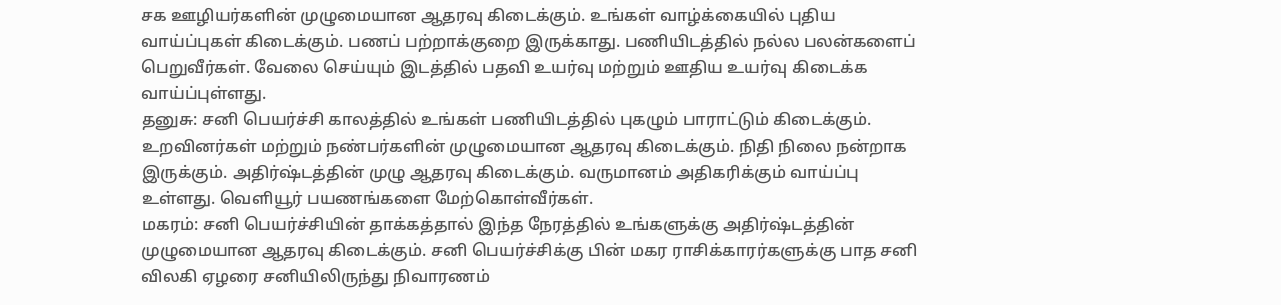சக ஊழியர்களின் முழுமையான ஆதரவு கிடைக்கும். உங்கள் வாழ்க்கையில் புதிய வாய்ப்புகள் கிடைக்கும். பணப் பற்றாக்குறை இருக்காது. பணியிடத்தில் நல்ல பலன்களைப் பெறுவீர்கள். வேலை செய்யும் இடத்தில் பதவி உயர்வு மற்றும் ஊதிய உயர்வு கிடைக்க வாய்ப்புள்ளது.
தனுசு: சனி பெயர்ச்சி காலத்தில் உங்கள் பணியிடத்தில் புகழும் பாராட்டும் கிடைக்கும். உறவினர்கள் மற்றும் நண்பர்களின் முழுமையான ஆதரவு கிடைக்கும். நிதி நிலை நன்றாக இருக்கும். அதிர்ஷ்டத்தின் முழு ஆதரவு கிடைக்கும். வருமானம் அதிகரிக்கும் வாய்ப்பு உள்ளது. வெளியூர் பயணங்களை மேற்கொள்வீர்கள்.
மகரம்: சனி பெயர்ச்சியின் தாக்கத்தால் இந்த நேரத்தில் உங்களுக்கு அதிர்ஷ்டத்தின் முழுமையான ஆதரவு கிடைக்கும். சனி பெயர்ச்சிக்கு பின் மகர ராசிக்காரர்களுக்கு பாத சனி விலகி ஏழரை சனியிலிருந்து நிவாரணம்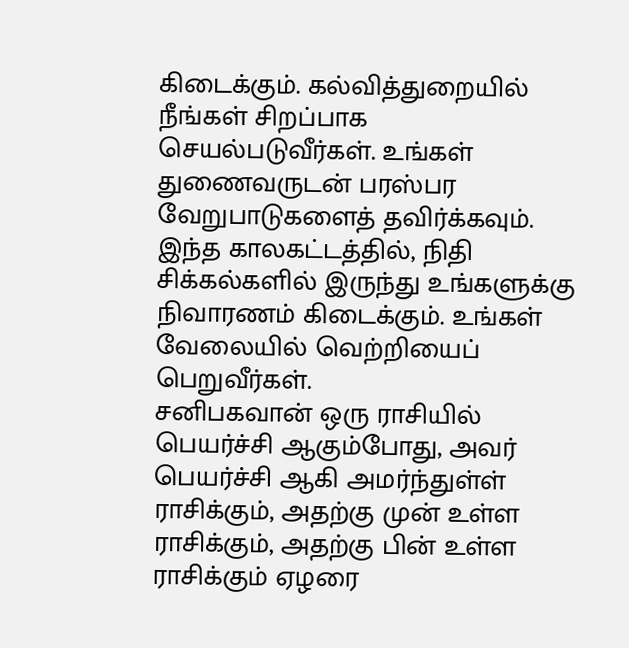கிடைக்கும். கல்வித்துறையில் நீங்கள் சிறப்பாக செயல்படுவீர்கள். உங்கள் துணைவருடன் பரஸ்பர வேறுபாடுகளைத் தவிர்க்கவும். இந்த காலகட்டத்தில், நிதி சிக்கல்களில் இருந்து உங்களுக்கு நிவாரணம் கிடைக்கும். உங்கள் வேலையில் வெற்றியைப் பெறுவீர்கள்.
சனிபகவான் ஒரு ராசியில் பெயர்ச்சி ஆகும்போது, அவர் பெயர்ச்சி ஆகி அமர்ந்துள்ள் ராசிக்கும், அதற்கு முன் உள்ள ராசிக்கும், அதற்கு பின் உள்ள ராசிக்கும் ஏழரை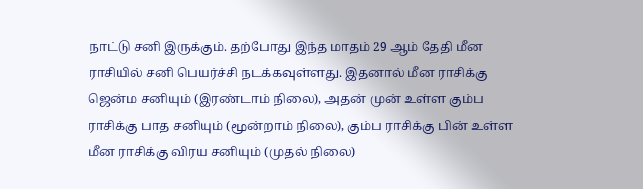நாட்டு சனி இருக்கும். தற்போது இந்த மாதம் 29 ஆம் தேதி மீன ராசியில் சனி பெயர்ச்சி நடக்கவுள்ளது. இதனால் மீன ராசிக்கு ஜென்ம சனியும் (இரண்டாம் நிலை), அதன் முன் உள்ள கும்ப ராசிக்கு பாத சனியும் (மூன்றாம் நிலை), கும்ப ராசிக்கு பின் உள்ள மீன ராசிக்கு விரய சனியும் (முதல் நிலை)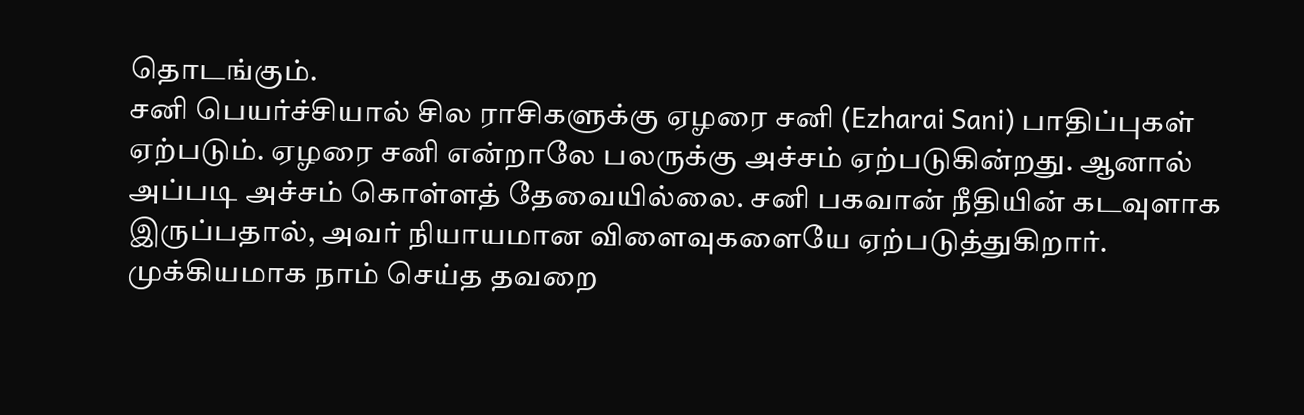தொடங்கும்.
சனி பெயர்ச்சியால் சில ராசிகளுக்கு ஏழரை சனி (Ezharai Sani) பாதிப்புகள் ஏற்படும். ஏழரை சனி என்றாலே பலருக்கு அச்சம் ஏற்படுகின்றது. ஆனால் அப்படி அச்சம் கொள்ளத் தேவையில்லை. சனி பகவான் நீதியின் கடவுளாக இருப்பதால், அவர் நியாயமான விளைவுகளையே ஏற்படுத்துகிறார்.
முக்கியமாக நாம் செய்த தவறை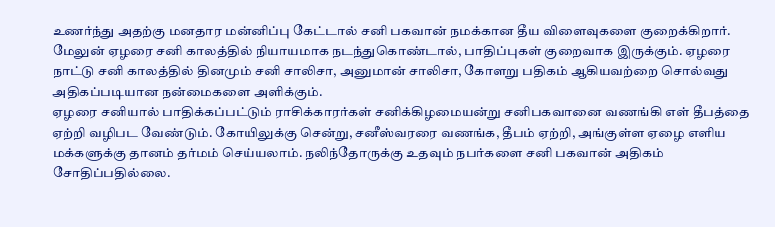உணர்ந்து அதற்கு மனதார மன்னிப்பு கேட்டால் சனி பகவான் நமக்கான தீய விளைவுகளை குறைக்கிறார். மேலுன் ஏழரை சனி காலத்தில் நியாயமாக நடந்துகொண்டால், பாதிப்புகள் குறைவாக இருக்கும். ஏழரை நாட்டு சனி காலத்தில் தினமும் சனி சாலிசா, அனுமான் சாலிசா, கோளறு பதிகம் ஆகியவற்றை சொல்வது அதிகப்படியான நன்மைகளை அளிக்கும்.
ஏழரை சனியால் பாதிக்கப்பட்டும் ராசிக்காரர்கள் சனிக்கிழமையன்று சனிபகவானை வணங்கி எள் தீபத்தை ஏற்றி வழிபட வேண்டும். கோயிலுக்கு சென்று, சனீஸ்வரரை வணங்க, தீபம் ஏற்றி, அங்குள்ள ஏழை எளிய மக்களுக்கு தானம் தர்மம் செய்யலாம். நலிந்தோருக்கு உதவும் நபர்களை சனி பகவான் அதிகம் சோதிப்பதில்லை.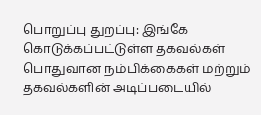பொறுப்பு துறப்பு: இங்கே கொடுக்கப்பட்டுள்ள தகவல்கள் பொதுவான நம்பிக்கைகள் மற்றும் தகவல்களின் அடிப்படையில்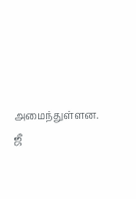அமைந்துள்ளன. ஜீ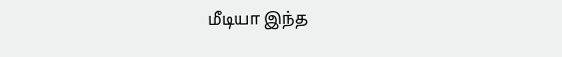மீடியா இந்த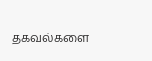தகவல்களை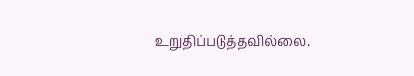உறுதிப்படுத்தவில்லை.